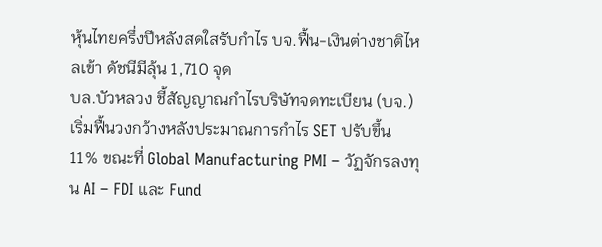หุ้นไทยครึ่งปีหลังสดใสรับกำไร บจ.ฟื้น-เงินต่างชาติไหลเข้า ดัชนีมีลุ้น 1,710 จุด
บล.บัวหลวง ชี้สัญญาณกำไรบริษัทจดทะเบียน (บจ.) เริ่มฟื้นวงกว้างหลังประมาณการกำไร SET ปรับขึ้น 11% ขณะที่ Global Manufacturing PMI – วัฏจักรลงทุน AI – FDI และ Fund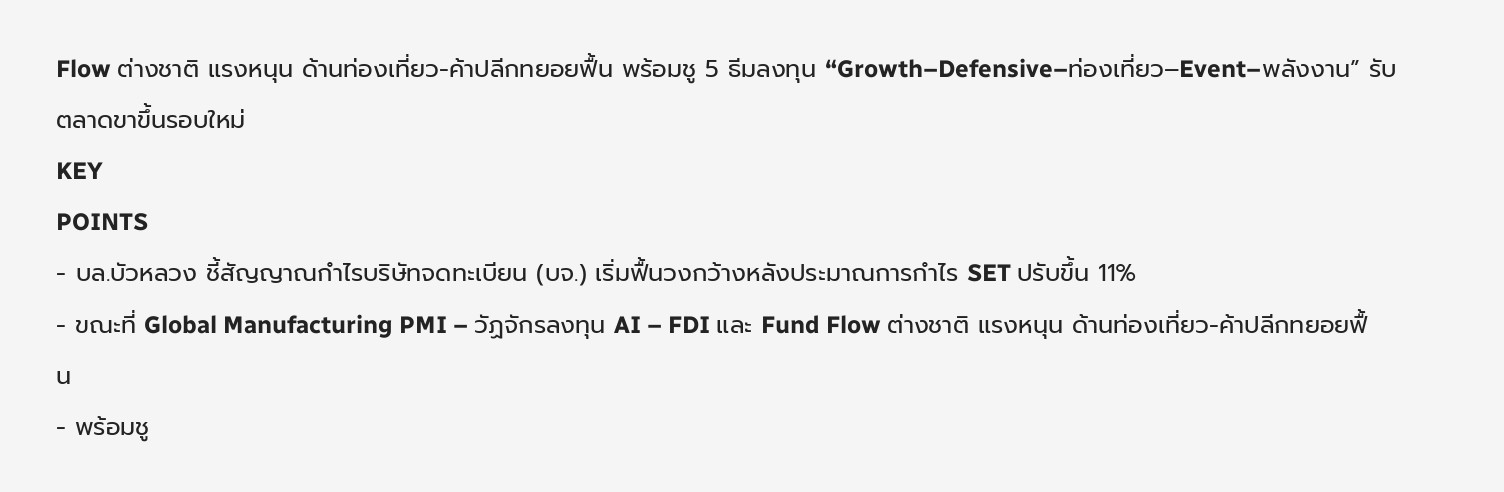Flow ต่างชาติ แรงหนุน ด้านท่องเที่ยว-ค้าปลีกทยอยฟื้น พร้อมชู 5 ธีมลงทุน “Growth–Defensive–ท่องเที่ยว–Event–พลังงาน” รับตลาดขาขึ้นรอบใหม่
KEY
POINTS
- บล.บัวหลวง ชี้สัญญาณกำไรบริษัทจดทะเบียน (บจ.) เริ่มฟื้นวงกว้างหลังประมาณการกำไร SET ปรับขึ้น 11%
- ขณะที่ Global Manufacturing PMI – วัฏจักรลงทุน AI – FDI และ Fund Flow ต่างชาติ แรงหนุน ด้านท่องเที่ยว-ค้าปลีกทยอยฟื้น
- พร้อมชู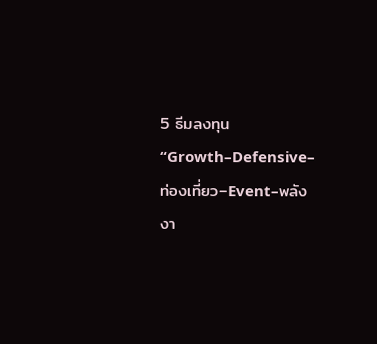5 ธีมลงทุน “Growth–Defensive–ท่องเที่ยว–Event–พลังงา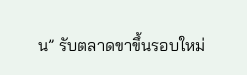น” รับตลาดขาขึ้นรอบใหม่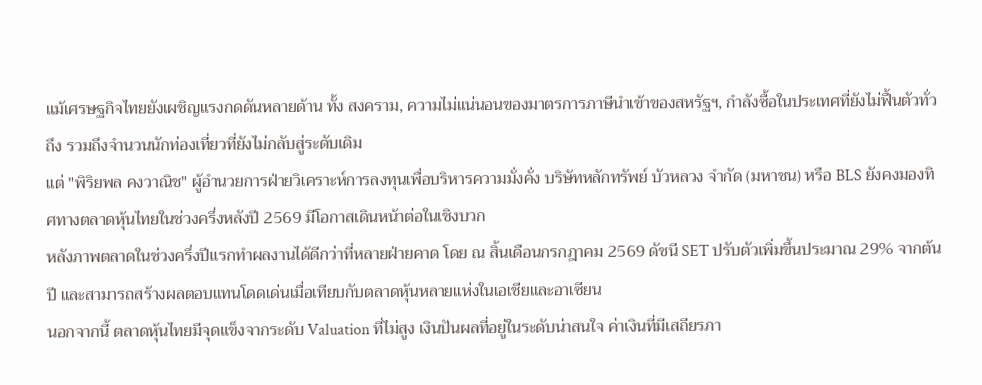แม้เศรษฐกิจไทยยังเผชิญแรงกดดันหลายด้าน ทั้ง สงคราม, ความไม่แน่นอนของมาตรการภาษีนำเข้าของสหรัฐฯ, กำลังซื้อในประเทศที่ยังไม่ฟื้นตัวทั่วถึง รวมถึงจำนวนนักท่องเที่ยวที่ยังไม่กลับสู่ระดับเดิม
แต่ "พิริยพล คงวาณิช" ผู้อำนวยการฝ่ายวิเคราะห์การลงทุนเพื่อบริหารความมั่งคั่ง บริษัทหลักทรัพย์ บัวหลวง จำกัด (มหาชน) หรือ BLS ยังคงมองทิศทางตลาดหุ้นไทยในช่วงครึ่งหลังปี 2569 มีโอกาสเดินหน้าต่อในเชิงบวก
หลังภาพตลาดในช่วงครึ่งปีแรกทำผลงานได้ดีกว่าที่หลายฝ่ายคาด โดย ณ สิ้นเดือนกรกฎาคม 2569 ดัชนี SET ปรับตัวเพิ่มขึ้นประมาณ 29% จากต้นปี และสามารถสร้างผลตอบแทนโดดเด่นเมื่อเทียบกับตลาดหุ้นหลายแห่งในเอเชียและอาเซียน
นอกจากนี้ ตลาดหุ้นไทยมีจุดแข็งจากระดับ Valuation ที่ไม่สูง เงินปันผลที่อยู่ในระดับน่าสนใจ ค่าเงินที่มีเสถียรภา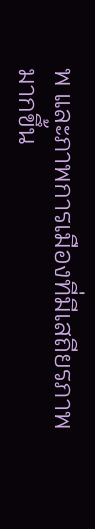พ และภาพการเมืองที่มีเสถียรภาพมากขึ้น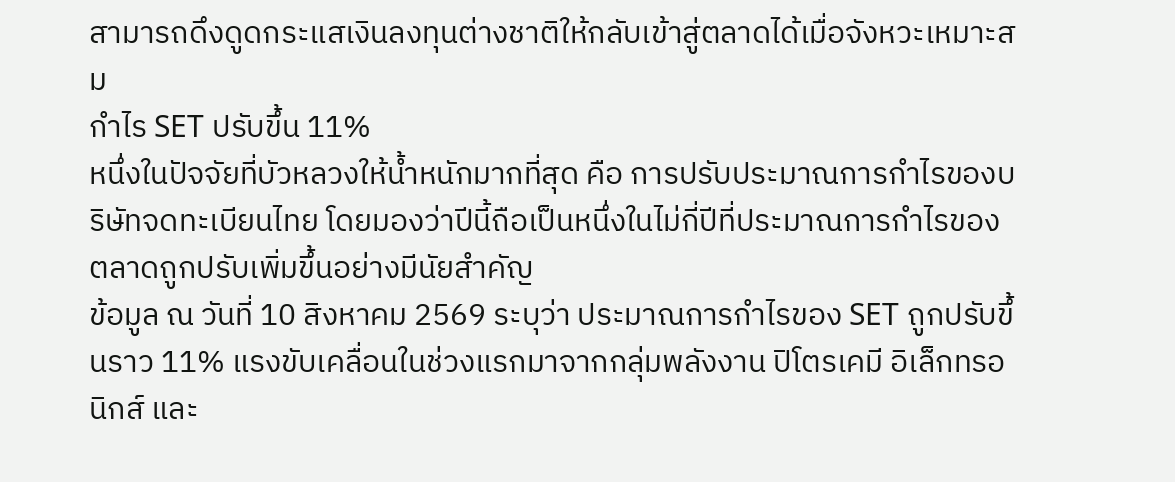สามารถดึงดูดกระแสเงินลงทุนต่างชาติให้กลับเข้าสู่ตลาดได้เมื่อจังหวะเหมาะสม
กำไร SET ปรับขึ้น 11%
หนึ่งในปัจจัยที่บัวหลวงให้น้ำหนักมากที่สุด คือ การปรับประมาณการกำไรของบริษัทจดทะเบียนไทย โดยมองว่าปีนี้ถือเป็นหนึ่งในไม่กี่ปีที่ประมาณการกำไรของตลาดถูกปรับเพิ่มขึ้นอย่างมีนัยสำคัญ
ข้อมูล ณ วันที่ 10 สิงหาคม 2569 ระบุว่า ประมาณการกำไรของ SET ถูกปรับขึ้นราว 11% แรงขับเคลื่อนในช่วงแรกมาจากกลุ่มพลังงาน ปิโตรเคมี อิเล็กทรอนิกส์ และ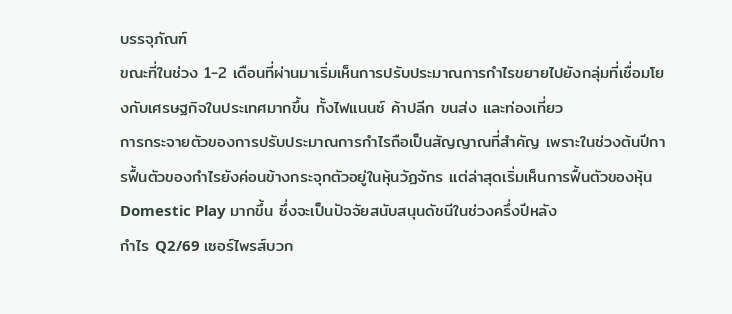บรรจุภัณฑ์
ขณะที่ในช่วง 1-2 เดือนที่ผ่านมาเริ่มเห็นการปรับประมาณการกำไรขยายไปยังกลุ่มที่เชื่อมโยงกับเศรษฐกิจในประเทศมากขึ้น ทั้งไฟแนนซ์ ค้าปลีก ขนส่ง และท่องเที่ยว
การกระจายตัวของการปรับประมาณการกำไรถือเป็นสัญญาณที่สำคัญ เพราะในช่วงต้นปีการฟื้นตัวของกำไรยังค่อนข้างกระจุกตัวอยู่ในหุ้นวัฏจักร แต่ล่าสุดเริ่มเห็นการฟื้นตัวของหุ้น Domestic Play มากขึ้น ซึ่งจะเป็นปัจจัยสนับสนุนดัชนีในช่วงครึ่งปีหลัง
กำไร Q2/69 เซอร์ไพรส์บวก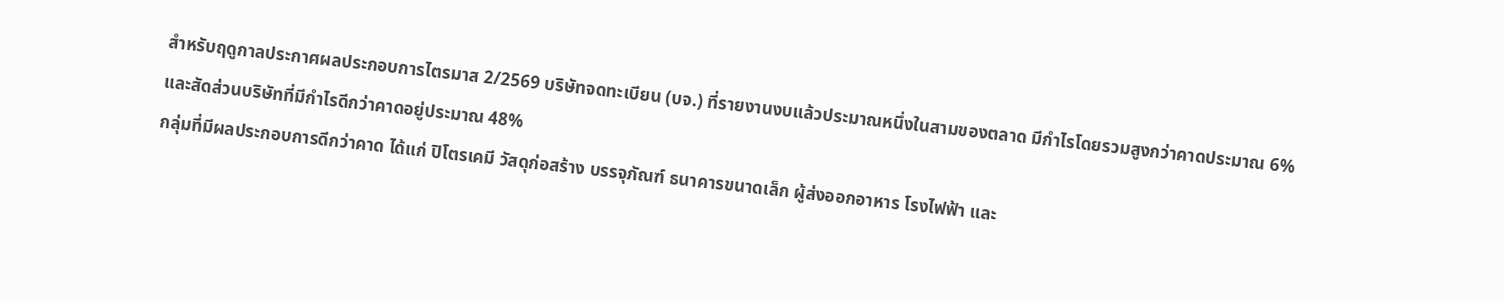สำหรับฤดูกาลประกาศผลประกอบการไตรมาส 2/2569 บริษัทจดทะเบียน (บจ.) ที่รายงานงบแล้วประมาณหนึ่งในสามของตลาด มีกำไรโดยรวมสูงกว่าคาดประมาณ 6% และสัดส่วนบริษัทที่มีกำไรดีกว่าคาดอยู่ประมาณ 48%
กลุ่มที่มีผลประกอบการดีกว่าคาด ได้แก่ ปิโตรเคมี วัสดุก่อสร้าง บรรจุภัณฑ์ ธนาคารขนาดเล็ก ผู้ส่งออกอาหาร โรงไฟฟ้า และ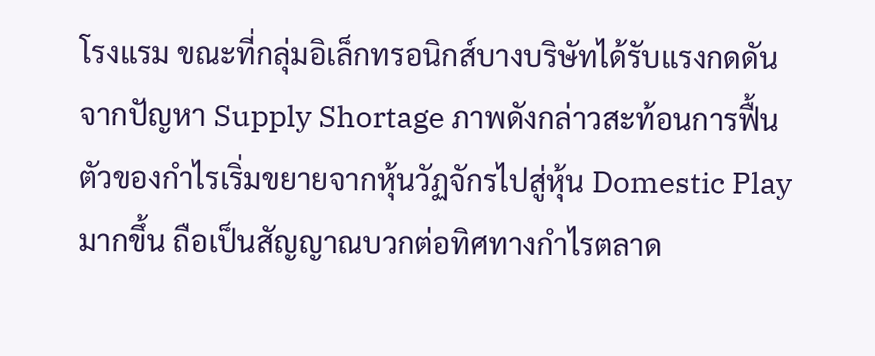โรงแรม ขณะที่กลุ่มอิเล็กทรอนิกส์บางบริษัทได้รับแรงกดดันจากปัญหา Supply Shortage ภาพดังกล่าวสะท้อนการฟื้นตัวของกำไรเริ่มขยายจากหุ้นวัฏจักรไปสู่หุ้น Domestic Play มากขึ้น ถือเป็นสัญญาณบวกต่อทิศทางกำไรตลาด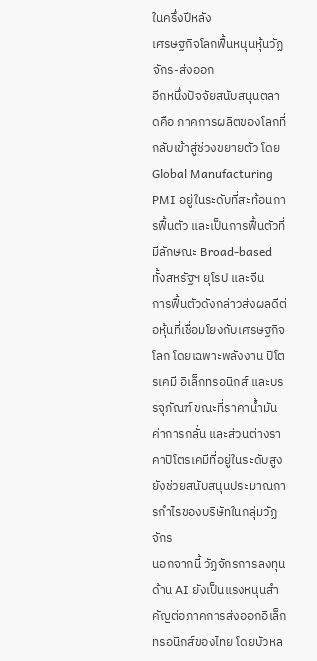ในครึ่งปีหลัง
เศรษฐกิจโลกฟื้นหนุนหุ้นวัฏจักร-ส่งออก
อีกหนึ่งปัจจัยสนับสนุนตลาดคือ ภาคการผลิตของโลกที่กลับเข้าสู่ช่วงขยายตัว โดย Global Manufacturing PMI อยู่ในระดับที่สะท้อนการฟื้นตัว และเป็นการฟื้นตัวที่มีลักษณะ Broad-based ทั้งสหรัฐฯ ยุโรป และจีน
การฟื้นตัวดังกล่าวส่งผลดีต่อหุ้นที่เชื่อมโยงกับเศรษฐกิจโลก โดยเฉพาะพลังงาน ปิโตรเคมี อิเล็กทรอนิกส์ และบรรจุภัณฑ์ ขณะที่ราคาน้ำมัน ค่าการกลั่น และส่วนต่างราคาปิโตรเคมีที่อยู่ในระดับสูงยังช่วยสนับสนุนประมาณการกำไรของบริษัทในกลุ่มวัฏจักร
นอกจากนี้ วัฏจักรการลงทุนด้าน AI ยังเป็นแรงหนุนสำคัญต่อภาคการส่งออกอิเล็กทรอนิกส์ของไทย โดยบัวหล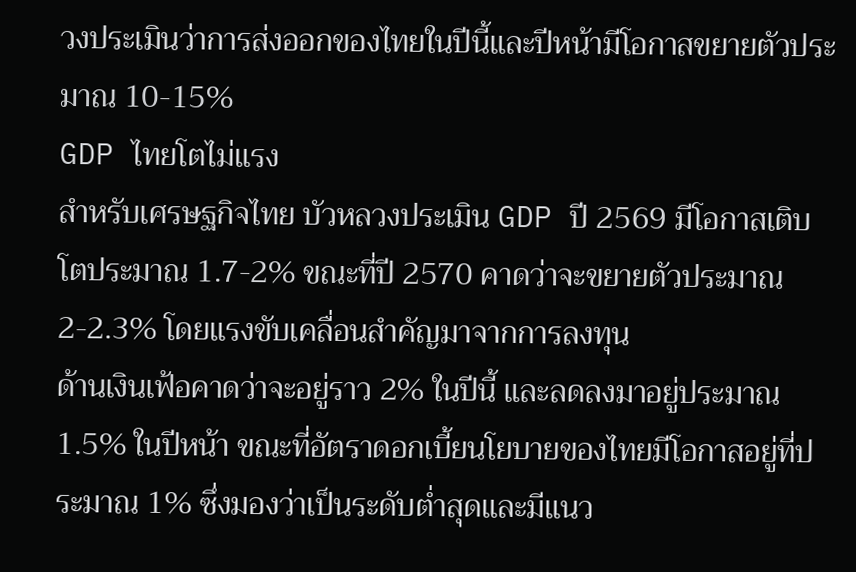วงประเมินว่าการส่งออกของไทยในปีนี้และปีหน้ามีโอกาสขยายตัวประมาณ 10-15%
GDP ไทยโตไม่แรง
สำหรับเศรษฐกิจไทย บัวหลวงประเมิน GDP ปี 2569 มีโอกาสเติบโตประมาณ 1.7-2% ขณะที่ปี 2570 คาดว่าจะขยายตัวประมาณ 2-2.3% โดยแรงขับเคลื่อนสำคัญมาจากการลงทุน
ด้านเงินเฟ้อคาดว่าจะอยู่ราว 2% ในปีนี้ และลดลงมาอยู่ประมาณ 1.5% ในปีหน้า ขณะที่อัตราดอกเบี้ยนโยบายของไทยมีโอกาสอยู่ที่ประมาณ 1% ซึ่งมองว่าเป็นระดับต่ำสุดและมีแนว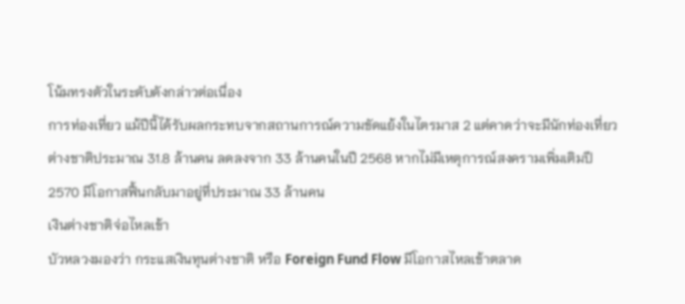โน้มทรงตัวในระดับดังกล่าวต่อเนื่อง
การท่องเที่ยว แม้ปีนี้ได้รับผลกระทบจากสถานการณ์ความขัดแย้งในไตรมาส 2 แต่คาดว่าจะมีนักท่องเที่ยวต่างชาติประมาณ 31.8 ล้านคน ลดลงจาก 33 ล้านคนในปี 2568 หากไม่มีเหตุการณ์สงครามเพิ่มเติมปี 2570 มีโอกาสฟื้นกลับมาอยู่ที่ประมาณ 33 ล้านคน
เงินต่างชาติจ่อไหลเข้า
บัวหลวงมองว่า กระแสเงินทุนต่างชาติ หรือ Foreign Fund Flow มีโอกาสไหลเข้าตลาด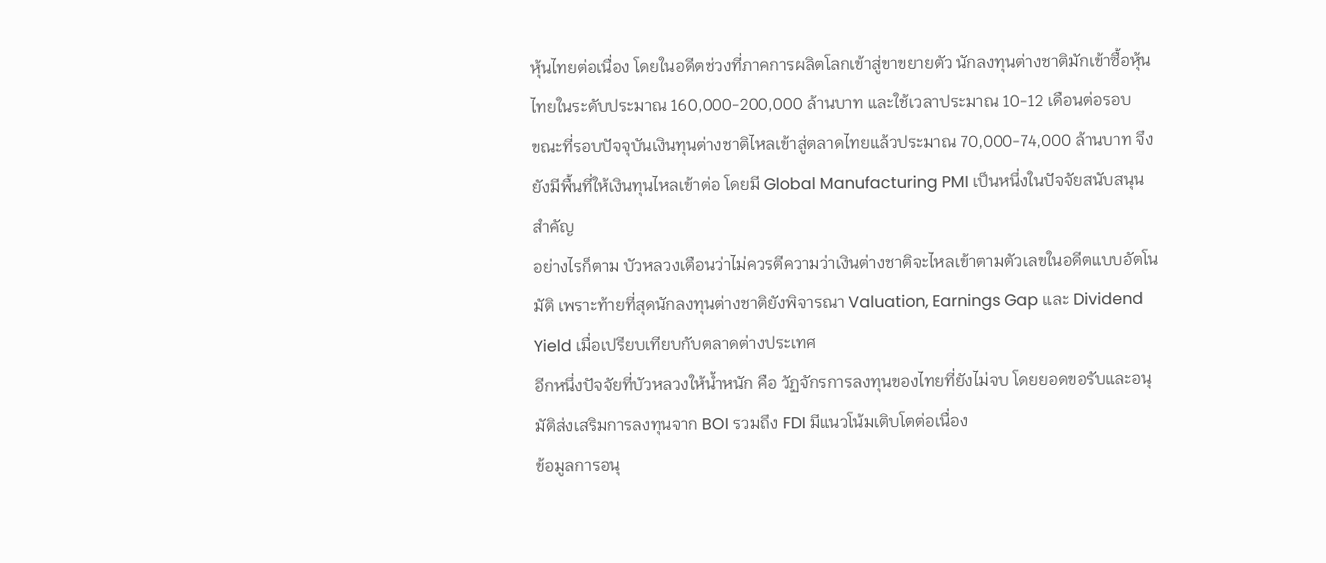หุ้นไทยต่อเนื่อง โดยในอดีตช่วงที่ภาคการผลิตโลกเข้าสู่ขาขยายตัว นักลงทุนต่างชาติมักเข้าซื้อหุ้นไทยในระดับประมาณ 160,000-200,000 ล้านบาท และใช้เวลาประมาณ 10-12 เดือนต่อรอบ
ขณะที่รอบปัจจุบันเงินทุนต่างชาติไหลเข้าสู่ตลาดไทยแล้วประมาณ 70,000-74,000 ล้านบาท จึงยังมีพื้นที่ให้เงินทุนไหลเข้าต่อ โดยมี Global Manufacturing PMI เป็นหนึ่งในปัจจัยสนับสนุนสำคัญ
อย่างไรก็ตาม บัวหลวงเตือนว่าไม่ควรตีความว่าเงินต่างชาติจะไหลเข้าตามตัวเลขในอดีตแบบอัตโนมัติ เพราะท้ายที่สุดนักลงทุนต่างชาติยังพิจารณา Valuation, Earnings Gap และ Dividend Yield เมื่อเปรียบเทียบกับตลาดต่างประเทศ
อีกหนึ่งปัจจัยที่บัวหลวงให้น้ำหนัก คือ วัฏจักรการลงทุนของไทยที่ยังไม่จบ โดยยอดขอรับและอนุมัติส่งเสริมการลงทุนจาก BOI รวมถึง FDI มีแนวโน้มเติบโตต่อเนื่อง
ข้อมูลการอนุ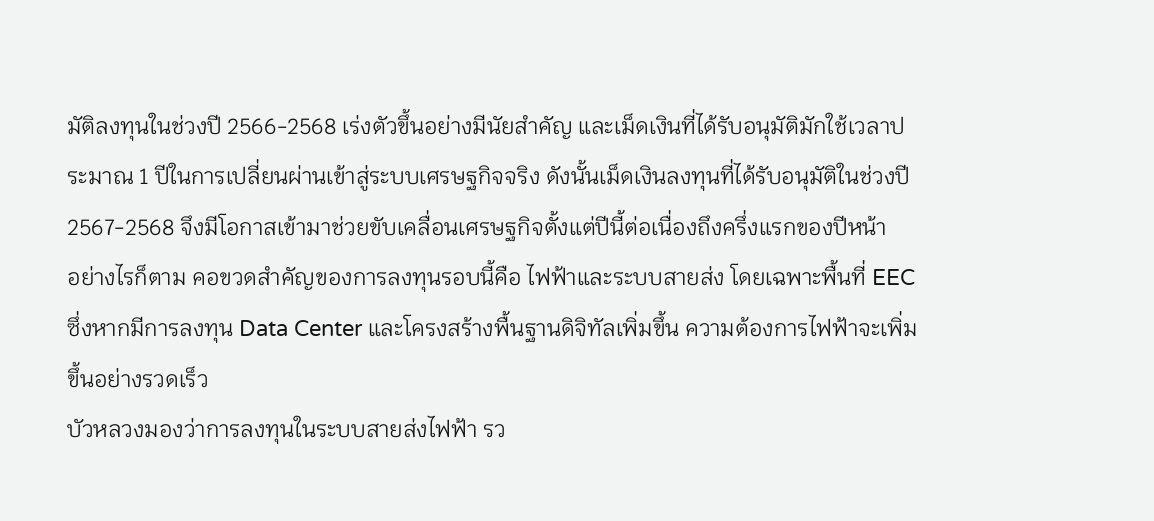มัติลงทุนในช่วงปี 2566-2568 เร่งตัวขึ้นอย่างมีนัยสำคัญ และเม็ดเงินที่ได้รับอนุมัติมักใช้เวลาประมาณ 1 ปีในการเปลี่ยนผ่านเข้าสู่ระบบเศรษฐกิจจริง ดังนั้นเม็ดเงินลงทุนที่ได้รับอนุมัติในช่วงปี 2567-2568 จึงมีโอกาสเข้ามาช่วยขับเคลื่อนเศรษฐกิจตั้งแต่ปีนี้ต่อเนื่องถึงครึ่งแรกของปีหน้า
อย่างไรก็ตาม คอขวดสำคัญของการลงทุนรอบนี้คือ ไฟฟ้าและระบบสายส่ง โดยเฉพาะพื้นที่ EEC ซึ่งหากมีการลงทุน Data Center และโครงสร้างพื้นฐานดิจิทัลเพิ่มขึ้น ความต้องการไฟฟ้าจะเพิ่มขึ้นอย่างรวดเร็ว
บัวหลวงมองว่าการลงทุนในระบบสายส่งไฟฟ้า รว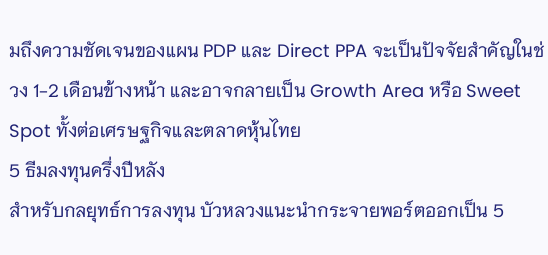มถึงความชัดเจนของแผน PDP และ Direct PPA จะเป็นปัจจัยสำคัญในช่วง 1-2 เดือนข้างหน้า และอาจกลายเป็น Growth Area หรือ Sweet Spot ทั้งต่อเศรษฐกิจและตลาดหุ้นไทย
5 ธีมลงทุนครึ่งปีหลัง
สำหรับกลยุทธ์การลงทุน บัวหลวงแนะนำกระจายพอร์ตออกเป็น 5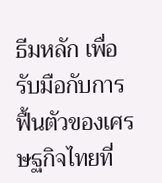ธีมหลัก เพื่อรับมือกับการฟื้นตัวของเศรษฐกิจไทยที่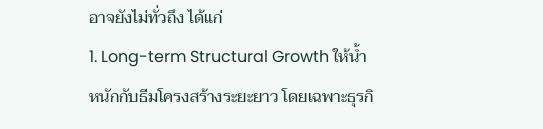อาจยังไม่ทั่วถึง ได้แก่
1. Long-term Structural Growth ให้น้ำหนักกับธีมโครงสร้างระยะยาว โดยเฉพาะธุรกิ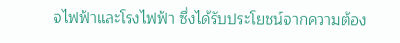จไฟฟ้าและโรงไฟฟ้า ซึ่งได้รับประโยชน์จากความต้อง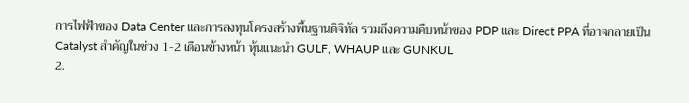การไฟฟ้าของ Data Center และการลงทุนโครงสร้างพื้นฐานดิจิทัล รวมถึงความคืบหน้าของ PDP และ Direct PPA ที่อาจกลายเป็น Catalyst สำคัญในช่วง 1-2 เดือนข้างหน้า หุ้นแนะนำ GULF, WHAUP และ GUNKUL
2.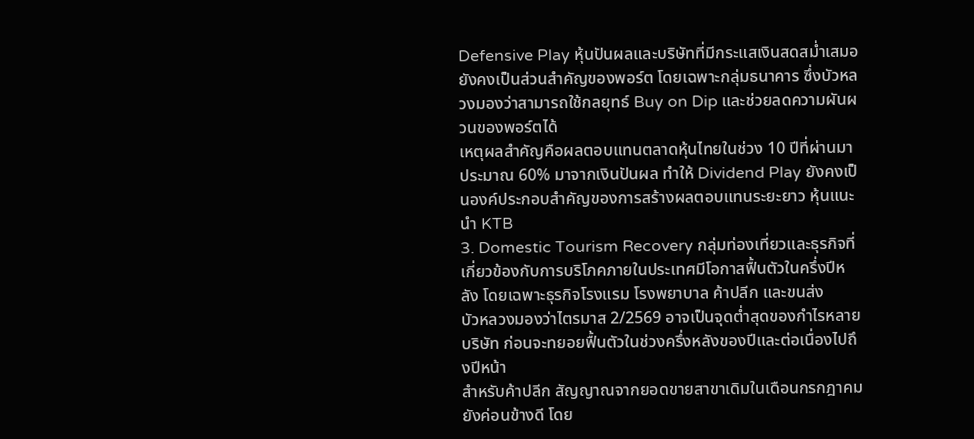Defensive Play หุ้นปันผลและบริษัทที่มีกระแสเงินสดสม่ำเสมอยังคงเป็นส่วนสำคัญของพอร์ต โดยเฉพาะกลุ่มธนาคาร ซึ่งบัวหลวงมองว่าสามารถใช้กลยุทธ์ Buy on Dip และช่วยลดความผันผวนของพอร์ตได้
เหตุผลสำคัญคือผลตอบแทนตลาดหุ้นไทยในช่วง 10 ปีที่ผ่านมา ประมาณ 60% มาจากเงินปันผล ทำให้ Dividend Play ยังคงเป็นองค์ประกอบสำคัญของการสร้างผลตอบแทนระยะยาว หุ้นแนะนำ KTB
3. Domestic Tourism Recovery กลุ่มท่องเที่ยวและธุรกิจที่เกี่ยวข้องกับการบริโภคภายในประเทศมีโอกาสฟื้นตัวในครึ่งปีหลัง โดยเฉพาะธุรกิจโรงแรม โรงพยาบาล ค้าปลีก และขนส่ง
บัวหลวงมองว่าไตรมาส 2/2569 อาจเป็นจุดต่ำสุดของกำไรหลายบริษัท ก่อนจะทยอยฟื้นตัวในช่วงครึ่งหลังของปีและต่อเนื่องไปถึงปีหน้า
สำหรับค้าปลีก สัญญาณจากยอดขายสาขาเดิมในเดือนกรกฎาคมยังค่อนข้างดี โดย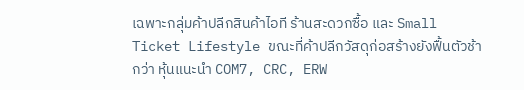เฉพาะกลุ่มค้าปลีกสินค้าไอที ร้านสะดวกซื้อ และ Small Ticket Lifestyle ขณะที่ค้าปลีกวัสดุก่อสร้างยังฟื้นตัวช้ากว่า หุ้นแนะนำ COM7, CRC, ERW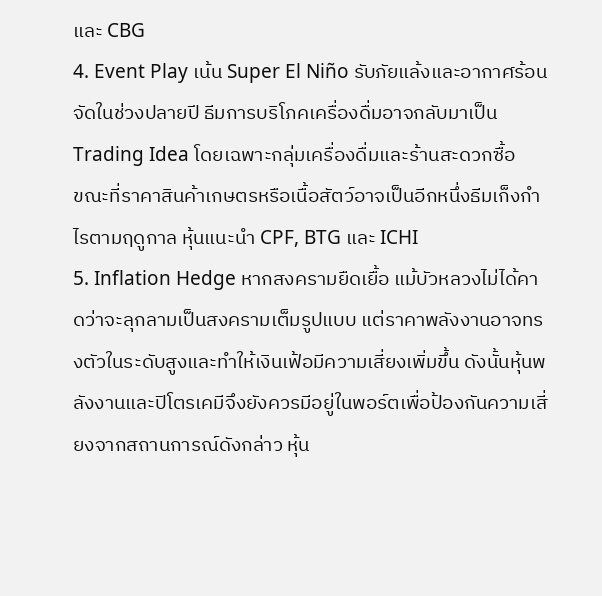และ CBG
4. Event Play เน้น Super El Niño รับภัยแล้งและอากาศร้อนจัดในช่วงปลายปี ธีมการบริโภคเครื่องดื่มอาจกลับมาเป็น Trading Idea โดยเฉพาะกลุ่มเครื่องดื่มและร้านสะดวกซื้อ
ขณะที่ราคาสินค้าเกษตรหรือเนื้อสัตว์อาจเป็นอีกหนึ่งธีมเก็งกำไรตามฤดูกาล หุ้นแนะนำ CPF, BTG และ ICHI
5. Inflation Hedge หากสงครามยืดเยื้อ แม้บัวหลวงไม่ได้คาดว่าจะลุกลามเป็นสงครามเต็มรูปแบบ แต่ราคาพลังงานอาจทรงตัวในระดับสูงและทำให้เงินเฟ้อมีความเสี่ยงเพิ่มขึ้น ดังนั้นหุ้นพลังงานและปิโตรเคมีจึงยังควรมีอยู่ในพอร์ตเพื่อป้องกันความเสี่ยงจากสถานการณ์ดังกล่าว หุ้น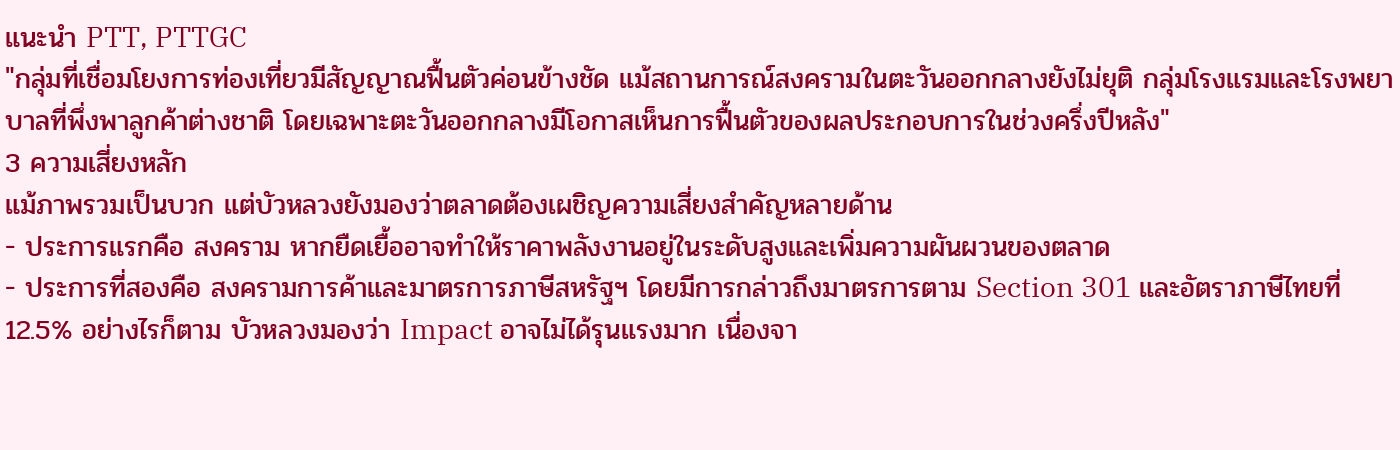แนะนำ PTT, PTTGC
"กลุ่มที่เชื่อมโยงการท่องเที่ยวมีสัญญาณฟื้นตัวค่อนข้างชัด แม้สถานการณ์สงครามในตะวันออกกลางยังไม่ยุติ กลุ่มโรงแรมและโรงพยาบาลที่พึ่งพาลูกค้าต่างชาติ โดยเฉพาะตะวันออกกลางมีโอกาสเห็นการฟื้นตัวของผลประกอบการในช่วงครึ่งปีหลัง"
3 ความเสี่ยงหลัก
แม้ภาพรวมเป็นบวก แต่บัวหลวงยังมองว่าตลาดต้องเผชิญความเสี่ยงสำคัญหลายด้าน
- ประการแรกคือ สงคราม หากยืดเยื้ออาจทำให้ราคาพลังงานอยู่ในระดับสูงและเพิ่มความผันผวนของตลาด
- ประการที่สองคือ สงครามการค้าและมาตรการภาษีสหรัฐฯ โดยมีการกล่าวถึงมาตรการตาม Section 301 และอัตราภาษีไทยที่ 12.5% อย่างไรก็ตาม บัวหลวงมองว่า Impact อาจไม่ได้รุนแรงมาก เนื่องจา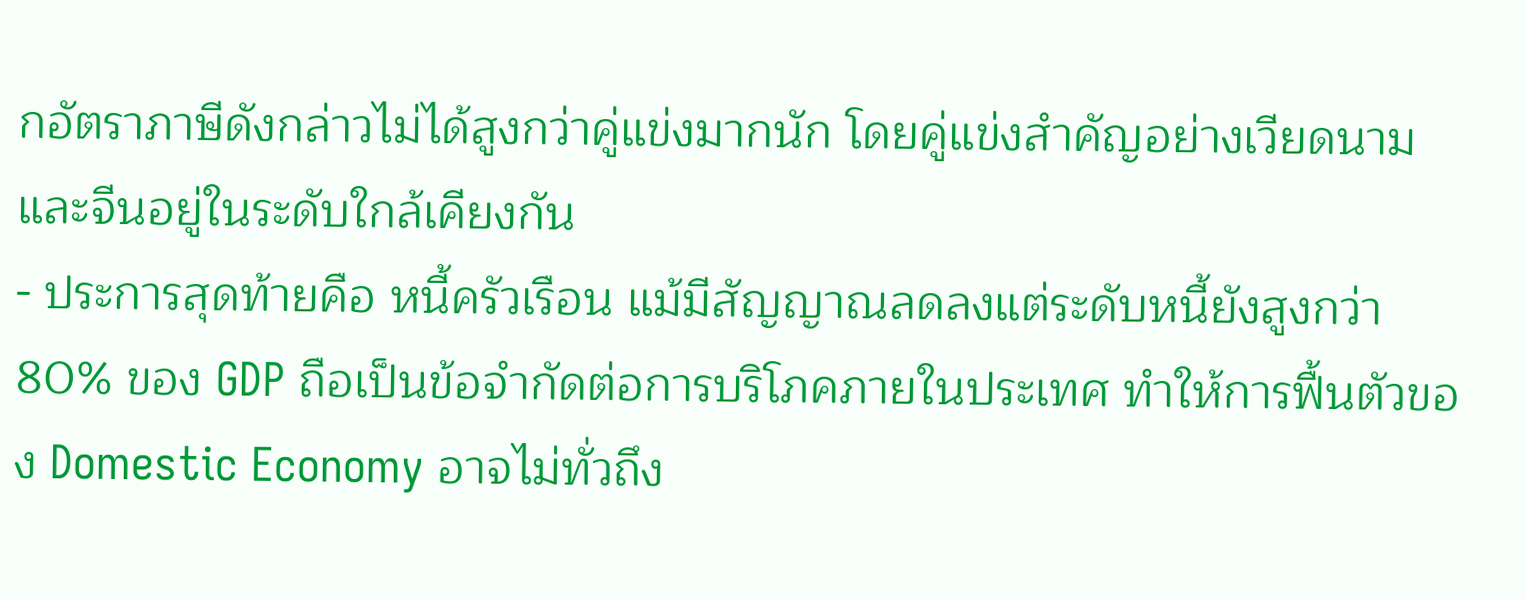กอัตราภาษีดังกล่าวไม่ได้สูงกว่าคู่แข่งมากนัก โดยคู่แข่งสำคัญอย่างเวียดนามและจีนอยู่ในระดับใกล้เคียงกัน
- ประการสุดท้ายคือ หนี้ครัวเรือน แม้มีสัญญาณลดลงแต่ระดับหนี้ยังสูงกว่า 80% ของ GDP ถือเป็นข้อจำกัดต่อการบริโภคภายในประเทศ ทำให้การฟื้นตัวของ Domestic Economy อาจไม่ทั่วถึง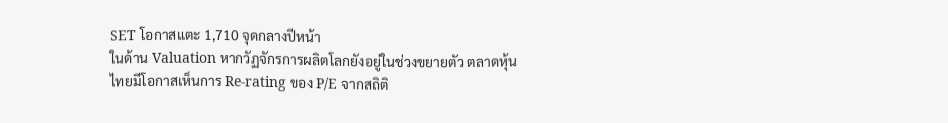SET โอกาสแตะ 1,710 จุดกลางปีหน้า
ในด้าน Valuation หากวัฏจักรการผลิตโลกยังอยู่ในช่วงขยายตัว ตลาดหุ้นไทยมีโอกาสเห็นการ Re-rating ของ P/E จากสถิติ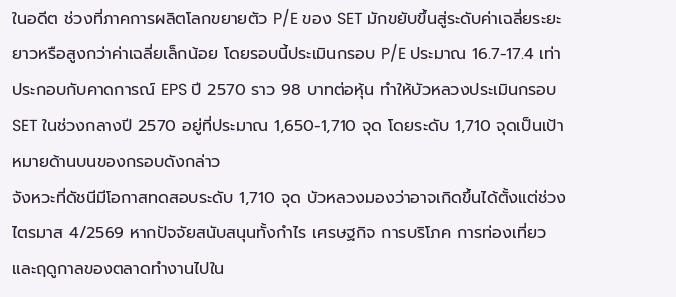ในอดีต ช่วงที่ภาคการผลิตโลกขยายตัว P/E ของ SET มักขยับขึ้นสู่ระดับค่าเฉลี่ยระยะยาวหรือสูงกว่าค่าเฉลี่ยเล็กน้อย โดยรอบนี้ประเมินกรอบ P/E ประมาณ 16.7-17.4 เท่า
ประกอบกับคาดการณ์ EPS ปี 2570 ราว 98 บาทต่อหุ้น ทำให้บัวหลวงประเมินกรอบ SET ในช่วงกลางปี 2570 อยู่ที่ประมาณ 1,650-1,710 จุด โดยระดับ 1,710 จุดเป็นเป้าหมายด้านบนของกรอบดังกล่าว
จังหวะที่ดัชนีมีโอกาสทดสอบระดับ 1,710 จุด บัวหลวงมองว่าอาจเกิดขึ้นได้ตั้งแต่ช่วงไตรมาส 4/2569 หากปัจจัยสนับสนุนทั้งกำไร เศรษฐกิจ การบริโภค การท่องเที่ยว และฤดูกาลของตลาดทำงานไปใน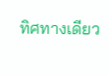ทิศทางเดียว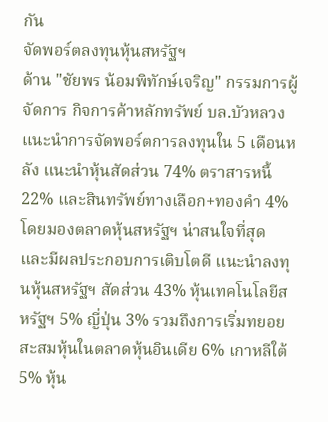กัน
จัดพอร์ตลงทุนหุ้นสหรัฐฯ
ด้าน "ชัยพร น้อมพิทักษ์เจริญ" กรรมการผู้จัดการ กิจการค้าหลักทรัพย์ บล.บัวหลวง แนะนำการจัดพอร์ตการลงทุนใน 5 เดือนหลัง แนะนำหุ้นสัดส่วน 74% ตราสารหนี้ 22% และสินทรัพย์ทางเลือก+ทองคำ 4%
โดยมองตลาดหุ้นสหรัฐฯ น่าสนใจที่สุด และมีผลประกอบการเติบโตดี แนะนำลงทุนหุ้นสหรัฐฯ สัดส่วน 43% หุ้นเทคโนโลยีสหรัฐฯ 5% ญี่ปุ่น 3% รวมถึงการเริ่มทยอยสะสมหุ้นในตลาดหุ้นอินเดีย 6% เกาหลีใต้ 5% หุ้น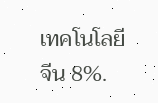เทคโนโลยีจีน 8%.